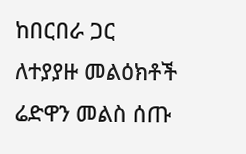ከበርበራ ጋር ለተያያዙ መልዕክቶች ሬድዋን መልስ ሰጡ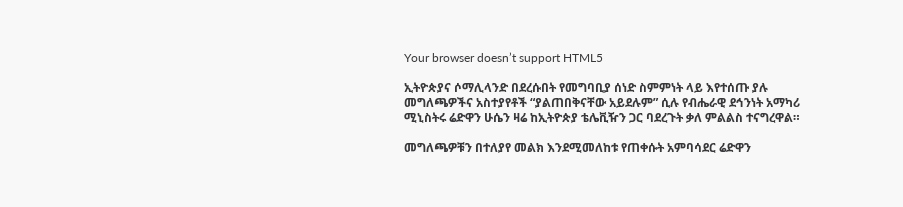Your browser doesn’t support HTML5

ኢትዮጵያና ሶማሊላንድ በደረሱበት የመግባቢያ ሰነድ ስምምነት ላይ እየተሰጡ ያሉ መግለጫዎችና አስተያየቶች “ያልጠበቅናቸው አይደሉም” ሲሉ የብሔራዊ ደኅንነት አማካሪ ሚኒስትሩ ሬድዋን ሁሴን ዛሬ ከኢትዮጵያ ቴሌቪዥን ጋር ባደረጉት ቃለ ምልልስ ተናግረዋል።

መግለጫዎቹን በተለያየ መልክ እንደሚመለከቱ የጠቀሱት አምባሳደር ሬድዋን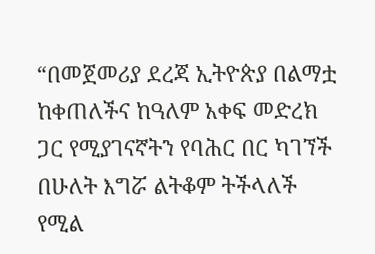“በመጀመሪያ ደረጃ ኢትዮጵያ በልማቷ ከቀጠለችና ከዓለም አቀፍ መድረክ ጋር የሚያገናኛትን የባሕር በር ካገኘች በሁለት እግሯ ልትቆም ትችላለች የሚል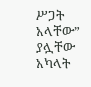ሥጋት አላቸው” ያሏቸው አካላት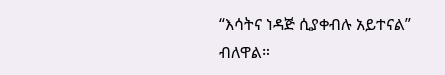“እሳትና ነዳጅ ሲያቀብሉ አይተናል” ብለዋል።